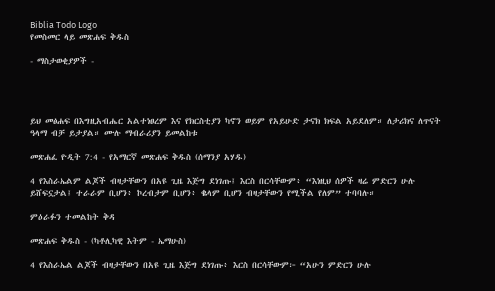Biblia Todo Logo
የመስመር ላይ መጽሐፍ ቅዱስ

- ማስታወቂያዎች -




ይህ መፅሐፍ በእግዚአብሔር አልተነፀረም እና የክርስቲያን ካኖን ወይም የአይሁድ ታናክ ክፍል አይደለም። ለታሪክና ለጥናት ዓላማ ብቻ ይታያል። ሙሉ ማብራሪያን ይመልከቱ

መጽሐፈ ዮዲት 7:4 - የአማርኛ መጽሐፍ ቅዱስ (ሰማንያ አሃዱ)

4 የእስራኤልም ልጆች ብዛታቸውን በአዩ ጊዜ እጅግ ደነገጡ፤ እርስ በርሳቸውም፥ “እነዚህ ሰዎች ዛሬ ምድርን ሁሉ ይሸፍኗታል፤ ተራራም ቢሆን፥ ኮረብታም ቢሆን፥ ቈላም ቢሆን ብዛታቸውን የሚችል የለም” ተባባሉ።

ምዕራፉን ተመልከት ቅዳ

መጽሐፍ ቅዱስ - (ካቶሊካዊ እትም - ኤማሁስ)

4 የእስራኤል ልጆች ብዛታቸውን በአዩ ጊዜ እጅግ ደነገጡ፥ እርስ በርሳቸውም፦ “አሁን ምድርን ሁሉ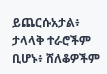ይጨርሱአታል፥ ታላላቅ ተራሮችም ቢሆኑ፥ ሸለቆዎችም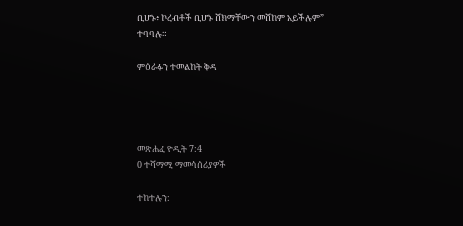ቢሆኑ፥ ኮረብቶች ቢሆኑ ሸክማቸውን መሸከም አይችሉም” ተባባሉ።

ምዕራፉን ተመልከት ቅዳ




መጽሐፈ ዮዲት 7:4
0 ተሻማሚ ማመሳሰሪያዎች

ተከተሉን: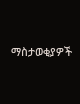ማስታወቂያዎች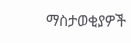ማስታወቂያዎች